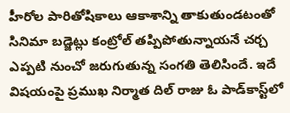హీరోల పారితోషికాలు ఆకాశాన్ని తాకుతుండటంతో సినిమా బడ్జెట్లు కంట్రోల్ తప్పిపోతున్నాయనే చర్చ ఎప్పటి నుంచో జరుగుతున్న సంగతి తెలిసిందే. ఇదే విషయంపై ప్రముఖ నిర్మాత దిల్ రాజు ఓ పాడ్‌కాస్ట్‌లో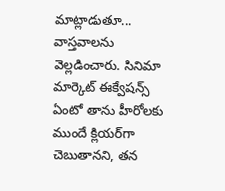మాట్లాడుతూ... వాస్తవాలను వెల్లడించారు. సినిమా మార్కెట్ ఈక్వేషన్స్ ఏంటో తాను హీరోలకు ముందే క్లియర్‌గా చెబుతానని, తన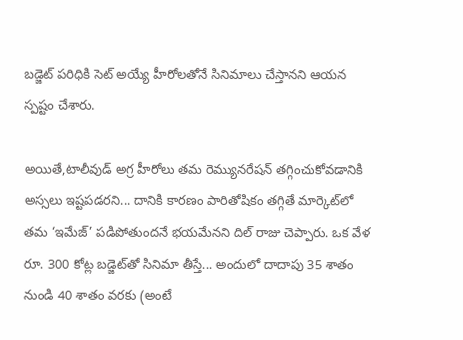బడ్జెట్ పరిధికి సెట్ అయ్యే హీరోలతోనే సినిమాలు చేస్తానని ఆయన స్పష్టం చేశారు.

అయితే,టాలీవుడ్ అగ్ర హీరోలు తమ రెమ్యునరేషన్ తగ్గించుకోవడానికి అస్సలు ఇష్టపడరని... దానికి కారణం పారితోషికం తగ్గితే మార్కెట్‌లో తమ ‘ఇమేజ్’ పడిపోతుందనే భయమేనని దిల్ రాజు చెప్పారు. ఒక వేళ రూ. 300 కోట్ల బడ్జెట్‌తో సినిమా తీస్తే... అందులో దాదాపు 35 శాతం నుండి 40 శాతం వరకు (అంటే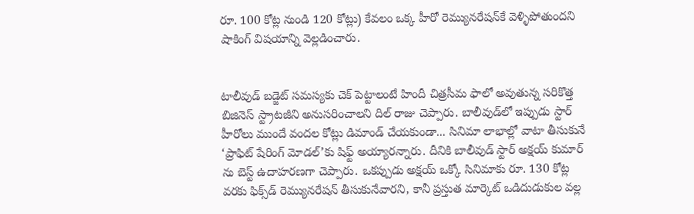రూ. 100 కోట్ల నుండి 120 కోట్లు) కేవలం ఒక్క హీరో రెమ్యునరేషన్‌కే వెళ్ళిపోతుందని షాకింగ్ విషయాన్ని వెల్లడించారు.


టాలీవుడ్ బడ్జెట్ సమస్యకు చెక్ పెట్టాలంటే హిందీ చిత్రసీమ ఫాలో అవుతున్న సరికొత్త బిజినెస్ స్ట్రాటజీని అనుసరించాలని దిల్ రాజు చెప్పారు. బాలీవుడ్‌లో ఇప్పుడు స్టార్ హీరోలు ముందే వందల కోట్లు డిమాండ్ చేయకుండా... సినిమా లాభాల్లో వాటా తీసుకునే ‘ప్రాఫిట్ షేరింగ్ మోడల్’కు షిఫ్ట్ అయ్యారన్నారు. దీనికి బాలీవుడ్ స్టార్ అక్షయ్ కుమార్ ను బెస్ట్ ఉదాహరణగా చెప్పారు. ఒకప్పుడు అక్షయ్ ఒక్కో సినిమాకు రూ. 130 కోట్ల వరకు ఫిక్స్‌డ్ రెమ్యునరేషన్ తీసుకునేవారని, కానీ ప్రస్తుత మార్కెట్ ఒడిదుడుకుల వల్ల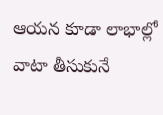ఆయన కూడా లాభాల్లో వాటా తీసుకునే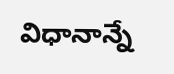విధానాన్నే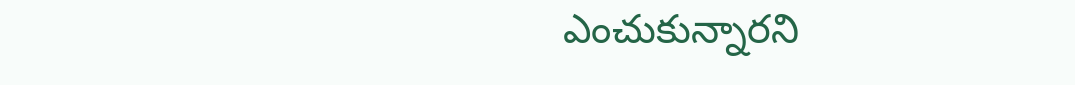ఎంచుకున్నారని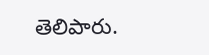తెలిపారు.